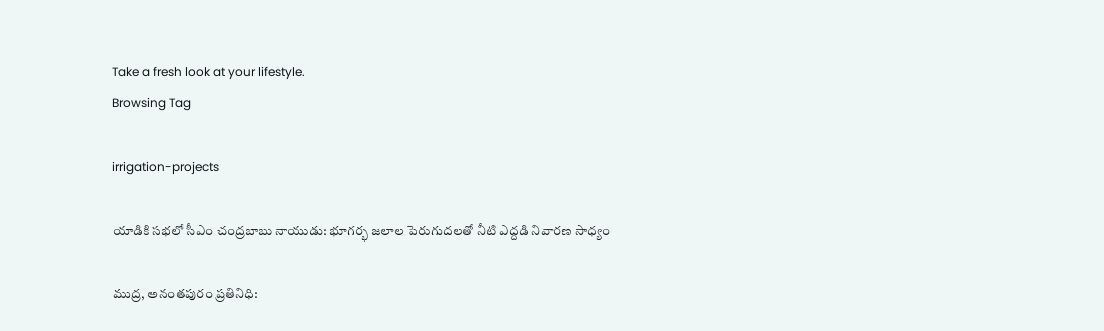Take a fresh look at your lifestyle.
Browsing Tag

irrigation-projects

యాడికి సభలో సీఎం చంద్రబాబు నాయుడు: భూగర్భ జలాల పెరుగుదలతో నీటి ఎద్దడి నివారణ సాధ్యం

ముద్ర, అనంతపురం ప్రతినిధి: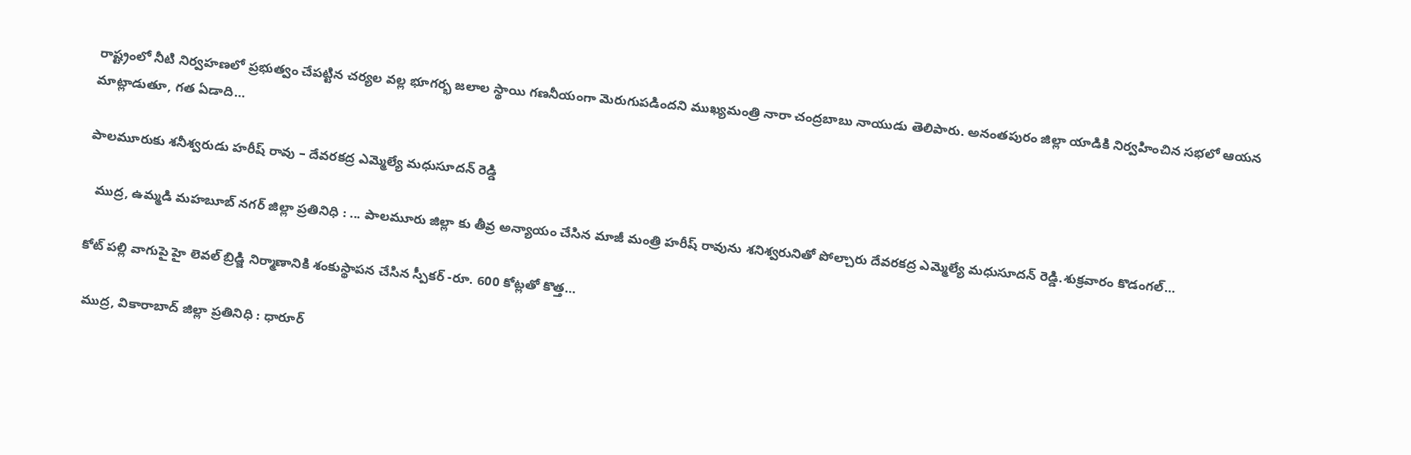రాష్ట్రంలో నీటి నిర్వహణలో ప్రభుత్వం చేపట్టిన చర్యల వల్ల భూగర్భ జలాల స్థాయి గణనీయంగా మెరుగుపడిందని ముఖ్యమంత్రి నారా చంద్రబాబు నాయుడు తెలిపారు. అనంతపురం జిల్లా యాడికి నిర్వహించిన సభలో ఆయన మాట్లాడుతూ, గత ఏడాది…

పాలమూరుకు శనీశ్వరుడు హరీష్ రావు – దేవరకద్ర ఎమ్మెల్యే మధుసూదన్ రెడ్డి

  ముద్ర, ఉమ్మడి మహబూబ్ నగర్ జిల్లా ప్రతినిధి : ... పాలమూరు జిల్లా కు తీవ్ర అన్యాయం చేసిన మాజీ మంత్రి హరీష్ రావును శనిశ్వరునితో పోల్చారు దేవరకద్ర ఎమ్మెల్యే మధుసూదన్ రెడ్డి.శుక్రవారం కొడంగల్…

కోట్ పల్లి వాగుపై హై లెవల్ బ్రిడ్జి నిర్మాణానికి శంకుస్థాపన చేసిన స్పీకర్ -రూ. 600 కోట్లతో కొత్త…

 ముద్ర, వికారాబాద్ జిల్లా ప్రతినిధి : ధారూర్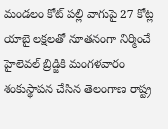మండలం కోట్ పల్లి వాగుపై 27 కోట్ల యాబై లక్షలతో నూతనంగా నిర్మించే హైలెవల్ బ్రిడ్జికి మంగళవారం శంకుస్థాపన చేసిన తెలంగాణ రాష్ట్ర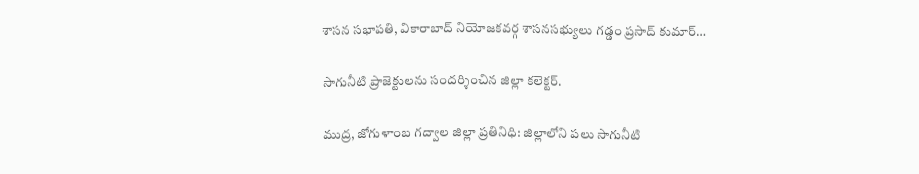శాసన సభాపతి, వికారాబాద్ నియోజకవర్గ శాసనసభ్యులు గడ్డం ప్రసాద్ కుమార్…

సాగునీటి ప్రాజెక్టులను సందర్శించిన జిల్లా కలెక్టర్.

ముద్ర, జోగుళాంబ గద్వాల జిల్లా ప్రతినిధి: జిల్లాలోని పలు సాగునీటి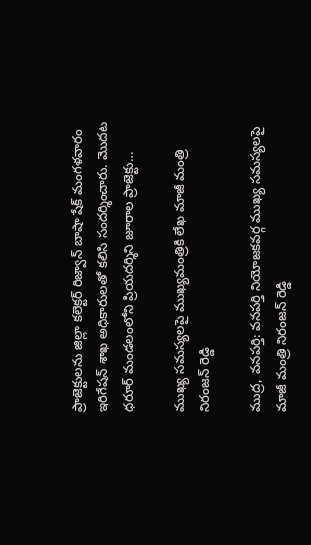ప్రాజెక్టులను జిల్లా కలెక్టర్ రిజ్వాన్ బాషా షేక్ మంగళవారం ఇరిగేషన్ శాఖ అధికారులతో కలిసి సందర్శించారు. మొదట ధరూర్ మండలంలోని ప్రియదర్శిని జూరాల ప్రాజెక్టు…

ముఖ్య సమస్యలపై ముఖ్యమంత్రికి లేఖ మాజీ మంత్రి నిరంజన్ రెడ్డి

ముద్ర, వనపర్తి: వనపర్తి నియోజకవర్గ ముఖ్య సమస్యలపై మాజీ మంత్రి నిరంజన్ రెడ్డి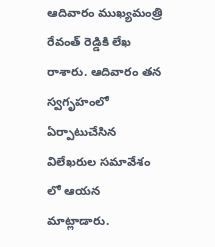ఆదివారం ముఖ్యమంత్రి రేవంత్ రెడ్డికి లేఖ రాశారు. ఆదివారం తన స్వగృహంలో ఏర్పాటుచేసిన విలేఖరుల సమావేశం లో ఆయన మాట్లాడారు.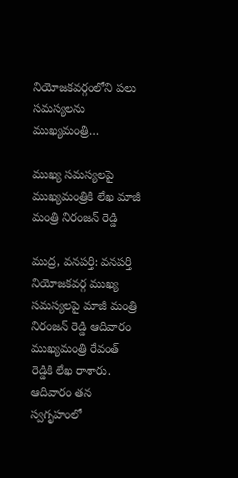నియోజకవర్గంలోని పలు సమస్యలను ముఖ్యమంత్రి…

ముఖ్య సమస్యలపై ముఖ్యమంత్రికి లేఖ మాజీ మంత్రి నిరంజన్ రెడ్డి

ముద్ర, వనపర్తి: వనపర్తి నియోజకవర్గ ముఖ్య సమస్యలపై మాజీ మంత్రి నిరంజన్ రెడ్డి ఆదివారం ముఖ్యమంత్రి రేవంత్ రెడ్డికి లేఖ రాశారు. ఆదివారం తన స్వగృహంలో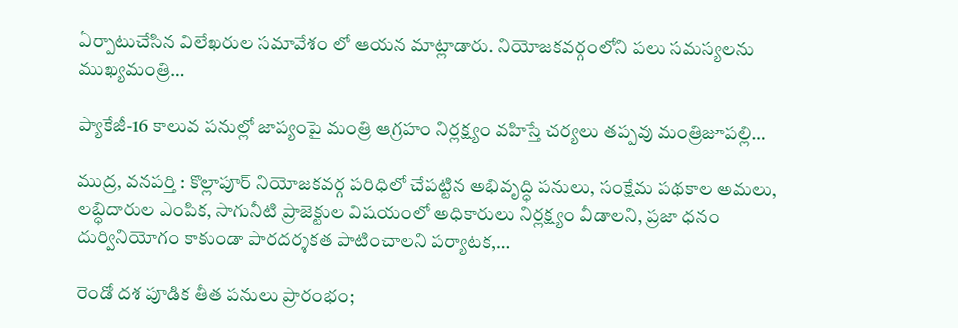ఏర్పాటుచేసిన విలేఖరుల సమావేశం లో ఆయన మాట్లాడారు. నియోజకవర్గంలోని పలు సమస్యలను ముఖ్యమంత్రి…

ప్యాకేజీ-16 కాలువ పనుల్లో జాప్యంపై మంత్రి ఆగ్రహం నిర్లక్ష్యం వహిస్తే చర్యలు తప్పవు మంత్రిజూపల్లి…

ముద్ర, వనపర్తి : కొల్లాపూర్ నియోజకవర్గ పరిధిలో చేపట్టిన అభివృద్ధి పనులు, సంక్షేమ పథకాల అమలు, లబ్ధిదారుల ఎంపిక, సాగునీటి ప్రాజెక్టుల విషయంలో అధికారులు నిర్లక్ష్యం వీడాలని, ప్రజా ధనం దుర్వినియోగం కాకుండా పారదర్శకత పాటించాలని పర్యాటక,…

రెండో దశ పూడిక తీత పనులు ప్రారంభం;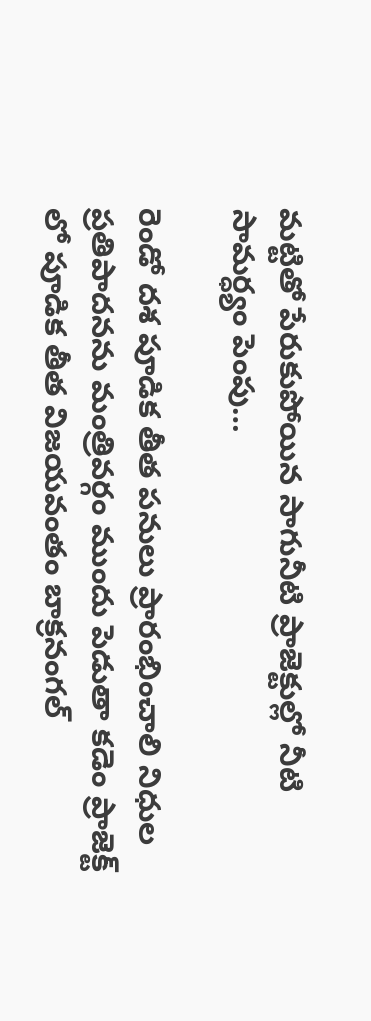మట్టితో పేరుకుపోయిన సాగునీటి ప్రాజెక్టుల్లో నీటి సామర్ధ్యం పెంపు…

రెండో దశ పూడిక తీత పనులు ప్రారంభించాలి నిధుల ప్రతిపాదనను మంత్రివర్గం ముందు పెడుతా కడెం ప్రాజెక్ట్ లో పూడిక తీత విజయవంతం బాక్రనంగల్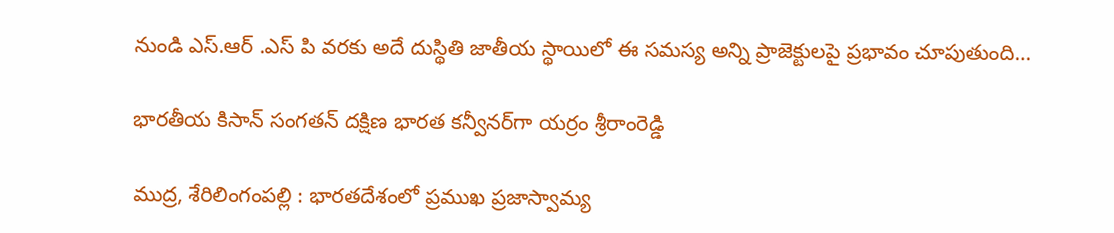నుండి ఎస్.ఆర్ .ఎస్ పి వరకు అదే దుస్థితి జాతీయ స్థాయిలో ఈ సమస్య అన్ని ప్రాజెక్టులపై ప్రభావం చూపుతుంది…

భారతీయ కిసాన్ సంగతన్ దక్షిణ భారత కన్వీనర్‌గా యర్రం శ్రీరాంరెడ్డి

ముద్ర, శేరిలింగంపల్లి : భారతదేశంలో ప్రముఖ ప్రజాస్వామ్య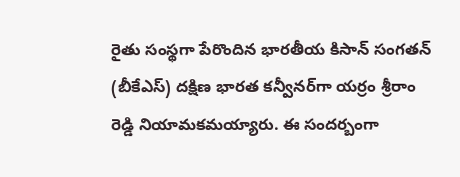రైతు సంస్థగా పేరొందిన భారతీయ కిసాన్ సంగతన్ (బీకేఎస్) దక్షిణ భారత కన్వీనర్‌గా యర్రం శ్రీరాం రెడ్డి నియామకమయ్యారు. ఈ సందర్బంగా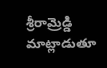శ్రీరామ్రెడ్డి మాట్లాడుతూ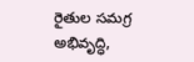రైతుల సమగ్ర అభివృద్ధి,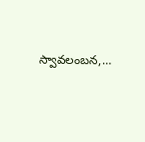స్వావలంబన,…